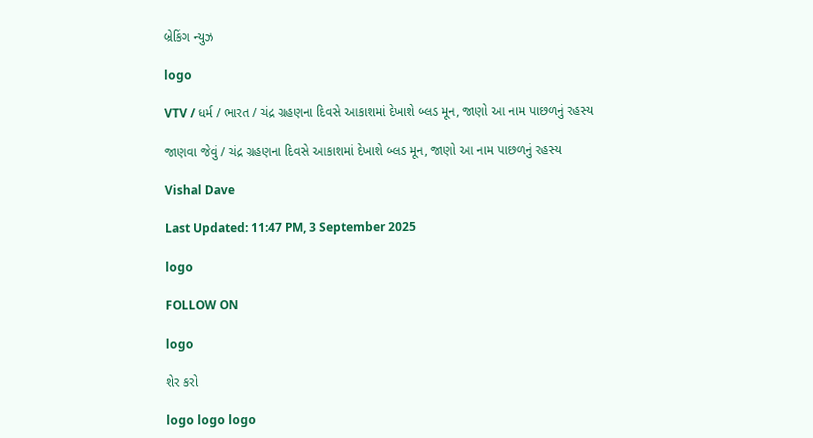બ્રેકિંગ ન્યુઝ

logo

VTV / ધર્મ / ભારત / ચંદ્ર ગ્રહણના દિવસે આકાશમાં દેખાશે બ્લડ મૂન, જાણો આ નામ પાછળનું રહસ્ય

જાણવા જેવું / ચંદ્ર ગ્રહણના દિવસે આકાશમાં દેખાશે બ્લડ મૂન, જાણો આ નામ પાછળનું રહસ્ય

Vishal Dave

Last Updated: 11:47 PM, 3 September 2025

logo

FOLLOW ON

logo

શેર કરો

logo logo logo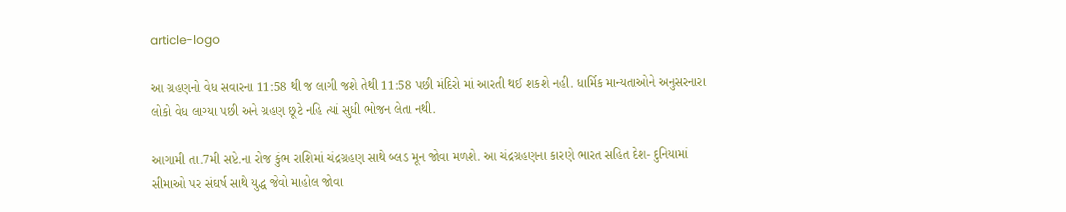article-logo

આ ગ્રહણનો વેધ સવારના 11:58 થી જ લાગી જશે તેથી 11:58 પછી મંદિરો માં આરતી થઈ શકશે નહી. ધાર્મિક માન્યતાઓને અનુસરનારા લોકો વેધ લાગ્યા પછી અને ગ્રહણ છૂટે નહિ ત્યાં સુધી ભોજન લેતા નથી.

આગામી તા.7મી સપ્ટે.ના રોજ કુંભ રાશિમાં ચંદ્રગ્રહણ સાથે બ્લડ મૂન જોવા મળશે. આ ચંદ્રગ્રહણના કારણે ભારત સહિત દેશ- દુનિયામાં સીમાઓ પર સંઘર્ષ સાથે યુદ્ધ જેવો માહોલ જોવા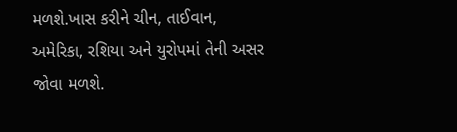મળશે.ખાસ કરીને ચીન, તાઈવાન, અમેરિકા, રશિયા અને યુરોપમાં તેની અસર જોવા મળશે.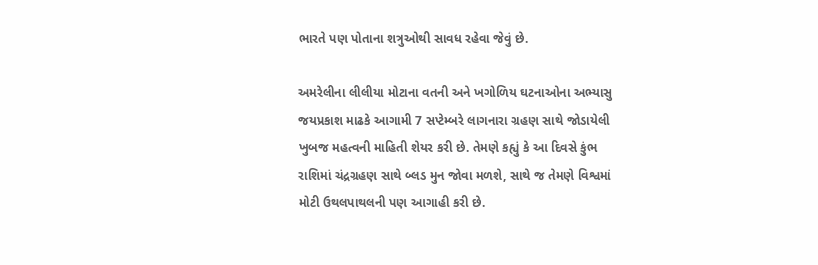ભારતે પણ પોતાના શત્રુઓથી સાવધ રહેવા જેવું છે.

અમરેલીના લીલીયા મોટાના વતની અને ખગોળિય ઘટનાઓના અભ્યાસુ જયપ્રકાશ માઢકે આગામી 7 સપ્ટેમ્બરે લાગનારા ગ્રહણ સાથે જોડાયેલી ખુબજ મહત્વની માહિતી શેયર કરી છે. તેમણે કહ્યું કે આ દિવસે કુંભ રાશિમાં ચંદ્રગ્રહણ સાથે બ્લડ મુન જોવા મળશે, સાથે જ તેમણે વિશ્વમાં મોટી ઉથલપાથલની પણ આગાહી કરી છે.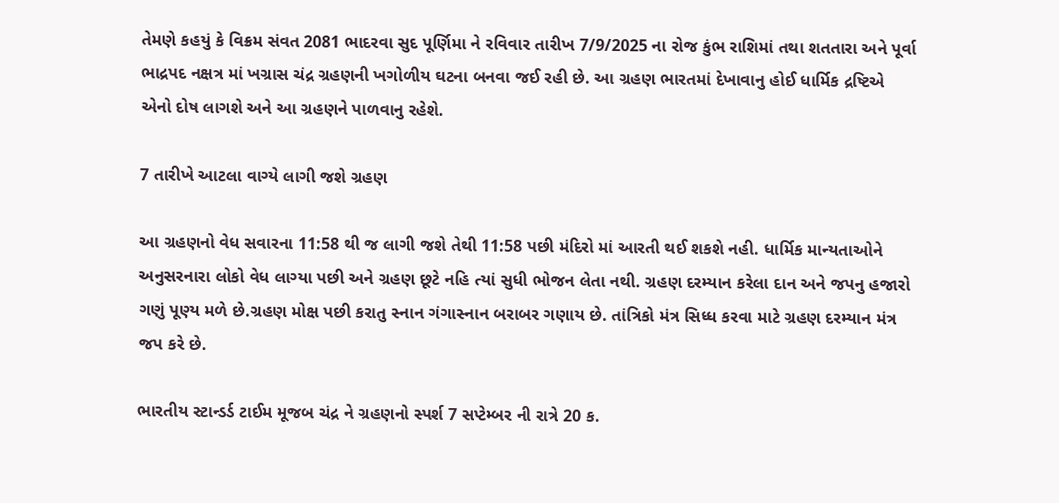તેમણે કહયું કે વિક્રમ સંવત 2081 ભાદરવા સુદ પૂર્ણિમા ને રવિવાર તારીખ 7/9/2025 ના રોજ કુંભ રાશિમાં તથા શતતારા અને પૂર્વા ભાદ્રપદ નક્ષત્ર માં ખગ્રાસ ચંદ્ર ગ્રહણની ખગોળીય ઘટના બનવા જઈ રહી છે. આ ગ્રહણ ભારતમાં દેખાવાનુ હોઈ ધાર્મિક દ્રષ્ટિએ એનો દોષ લાગશે અને આ ગ્રહણને પાળવાનુ રહેશે.

7 તારીખે આટલા વાગ્યે લાગી જશે ગ્રહણ

આ ગ્રહણનો વેધ સવારના 11:58 થી જ લાગી જશે તેથી 11:58 પછી મંદિરો માં આરતી થઈ શકશે નહી. ધાર્મિક માન્યતાઓને અનુસરનારા લોકો વેધ લાગ્યા પછી અને ગ્રહણ છૂટે નહિ ત્યાં સુધી ભોજન લેતા નથી. ગ્રહણ દરમ્યાન કરેલા દાન અને જપનુ હજારો ગણું પૂણ્ય મળે છે.ગ્રહણ મોક્ષ પછી કરાતુ સ્નાન ગંગાસ્નાન બરાબર ગણાય છે. તાંત્રિકો મંત્ર સિધ્ધ કરવા માટે ગ્રહણ દરમ્યાન મંત્ર જપ કરે છે.

ભારતીય સ્ટાન્ડર્ડ ટાઈમ મૂજબ ચંદ્ર ને ગ્રહણનો સ્પર્શ 7 સપ્ટેમ્બર ની રાત્રે 20 ક.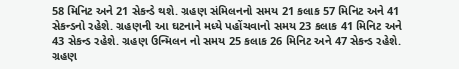58 મિનિટ અને 21 સેકન્ડે થશે. ગ્રહણ સંમિલનનો સમય 21 કલાક 57 મિનિટ અને 41 સેકન્ડનો રહેશે. ગ્રહણની આ ઘટનાને મધ્યે પહોંચવાનો સમય 23 કલાક 41 મિનિટ અને 43 સેકન્ડ રહેશે. ગ્રહણ ઉન્મિલન નો સમય 25 કલાક 26 મિનિટ અને 47 સેકન્ડ રહેશે. ગ્રહણ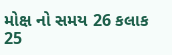મોક્ષ નો સમય 26 કલાક 25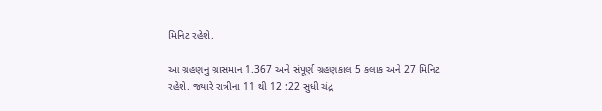મિનિટ રહેશે.

આ ગ્રહણનુ ગ્રાસમાન 1.367 અને સંપૂર્ણ ગ્રહણકાલ 5 કલાક અને 27 મિનિટ રહેશે. જ્યારે રાત્રીના 11 થી 12 :22 સુધી ચંદ્ર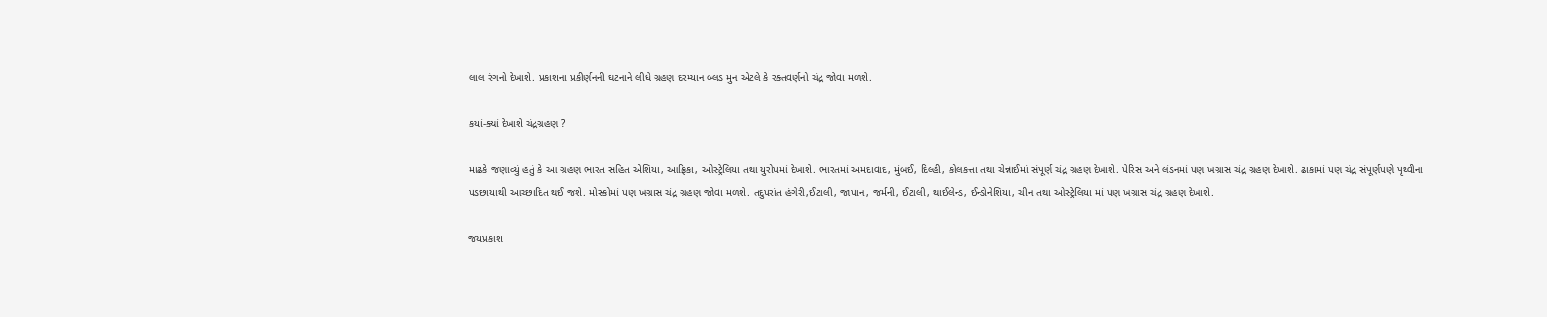લાલ રંગનો દેખાશે. પ્રકાશના પ્રકીર્ણનની ઘટનાને લીધે ગ્રહણ દરમ્યાન બ્લડ મુન એટલે કે રક્તવર્ણનો ચંદ્ર જોવા મળશે.

કયાં-ક્યાં દેખાશે ચંદ્રગ્રહણ ?

માઢકે જણાવ્યું હતું કે આ ગ્રહણ ભારત સહિત એશિયા, આફ્રિકા, ઓસ્ટ્રેલિયા તથા યુરોપમાં દેખાશે. ભારતમાં અમદાવાદ, મુંબઈ, દિલ્હી, કોલકત્તા તથા ચેન્નાઈમાં સંપૂર્ણ ચંદ્ર ગ્રહણ દેખાશે. પેરિસ અને લંડનમાં પણ ખગ્રાસ ચંદ્ર ગ્રહણ દેખાશે. ઢાકામાં પણ ચંદ્ર સંપૂર્ણપણે પૃથ્વીના પડછાયાથી આચ્છાદિત થઈ જશે. મોસ્કોમાં પણ ખગ્રાસ ચંદ્ર ગ્રહણ જોવા મળશે. તદુપરાંત હંગેરી,ઈટાલી, જાપાન, જર્મની, ઈટાલી, થાઈલેન્ડ, ઈન્ડોનેશિયા, ચીન તથા ઓસ્ટ્રેલિયા માં પણ ખગ્રાસ ચંદ્ર ગ્રહણ દેખાશે.

જયપ્રકાશ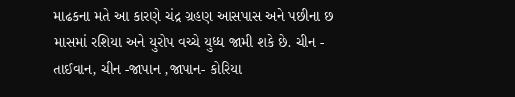માઢકના મતે આ કારણે ચંદ્ર ગ્રહણ આસપાસ અને પછીના છ માસમાં રશિયા અને યુરોપ વચ્ચે યુધ્ધ જામી શકે છે. ચીન - તાઈવાન, ચીન -જાપાન ,જાપાન- કોરિયા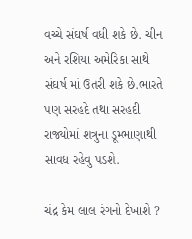વચ્ચે સંઘર્ષ વધી શકે છે. ચીન અને રશિયા અમેરિકા સાથે સંઘર્ષ માં ઉતરી શકે છે.ભારતે પણ સરહદે તથા સરહદી રાજ્યોમાં શત્રુના ડૂમ્ભાણાથી સાવધ રહેવુ પડશે.

ચંદ્ર કેમ લાલ રંગનો દેખાશે ?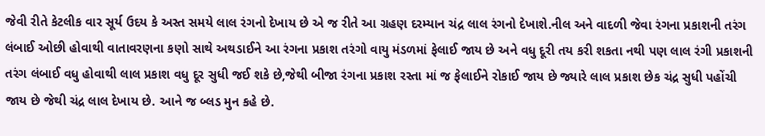જેવી રીતે કેટલીક વાર સૂર્ય ઉદય કે અસ્ત સમયે લાલ રંગનો દેખાય છે એ જ રીતે આ ગ્રહણ દરમ્યાન ચંદ્ર લાલ રંગનો દેખાશે.નીલ અને વાદળી જેવા રંગના પ્રકાશની તરંગ લંબાઈ ઓછી હોવાથી વાતાવરણના કણો સાથે અથડાઈને આ રંગના પ્રકાશ તરંગો વાયુ મંડળમાં ફેલાઈ જાય છે અને વધુ દૂરી તય કરી શકતા નથી પણ લાલ રંગી પ્રકાશની તરંગ લંબાઈ વધુ હોવાથી લાલ પ્રકાશ વધુ દૂર સુધી જઈ શકે છે,જેથી બીજા રંગના પ્રકાશ રસ્તા માં જ ફેલાઈને રોકાઈ જાય છે જ્યારે લાલ પ્રકાશ છેક ચંદ્ર સુધી પહોંચી જાય છે જેથી ચંદ્ર લાલ દેખાય છે. આને જ બ્લડ મુન કહે છે.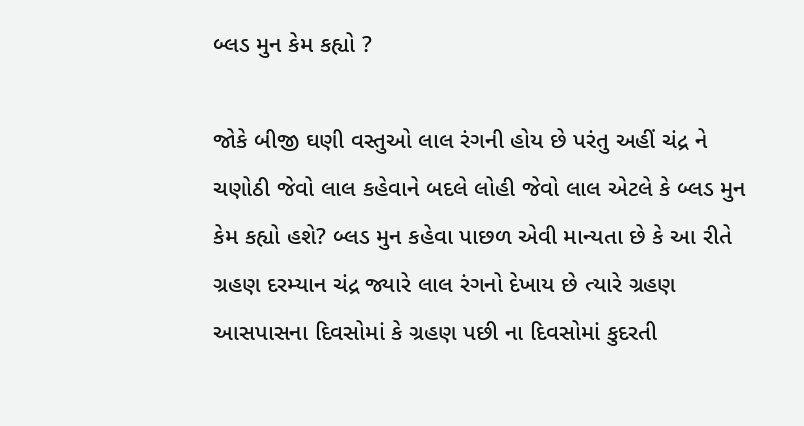બ્લડ મુન કેમ કહ્યો ?

જોકે બીજી ઘણી વસ્તુઓ લાલ રંગની હોય છે પરંતુ અહીં ચંદ્ર ને ચણોઠી જેવો લાલ કહેવાને બદલે લોહી જેવો લાલ એટલે કે બ્લડ મુન કેમ કહ્યો હશે? બ્લડ મુન કહેવા પાછળ એવી માન્યતા છે કે આ રીતે ગ્રહણ દરમ્યાન ચંદ્ર જ્યારે લાલ રંગનો દેખાય છે ત્યારે ગ્રહણ આસપાસના દિવસોમાં કે ગ્રહણ પછી ના દિવસોમાં કુદરતી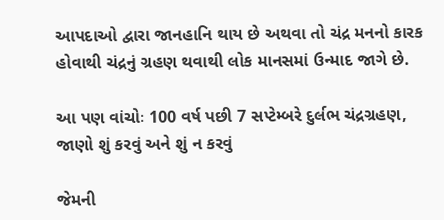આપદાઓ દ્વારા જાનહાનિ થાય છે અથવા તો ચંદ્ર મનનો કારક હોવાથી ચંદ્રનું ગ્રહણ થવાથી લોક માનસમાં ઉન્માદ જાગે છે.

આ પણ વાંચોઃ 100 વર્ષ પછી 7 સપ્ટેમ્બરે દુર્લભ ચંદ્રગ્રહણ, જાણો શું કરવું અને શું ન કરવું

જેમની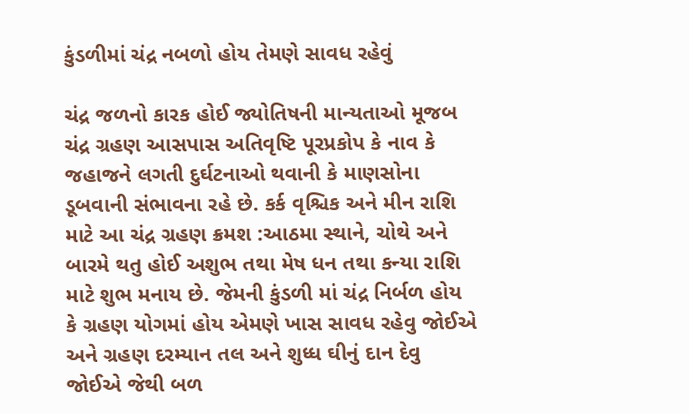કુંડળીમાં ચંદ્ર નબળો હોય તેમણે સાવધ રહેવું

ચંદ્ર જળનો કારક હોઈ જ્યોતિષની માન્યતાઓ મૂજબ ચંદ્ર ગ્રહણ આસપાસ અતિવૃષ્ટિ પૂરપ્રકોપ કે નાવ કે જહાજને લગતી દુર્ઘટનાઓ થવાની કે માણસોના ડૂબવાની સંભાવના રહે છે. કર્ક વૃશ્ચિક અને મીન રાશિ માટે આ ચંદ્ર ગ્રહણ ક્રમશ :આઠમા સ્થાને, ચોથે અને બારમે થતુ હોઈ અશુભ તથા મેષ ધન તથા કન્યા રાશિ માટે શુભ મનાય છે. જેમની કુંડળી માં ચંદ્ર નિર્બળ હોય કે ગ્રહણ યોગમાં હોય એમણે ખાસ સાવધ રહેવુ જોઈએ અને ગ્રહણ દરમ્યાન તલ અને શુધ્ધ ઘીનું દાન દેવુ જોઈએ જેથી બળ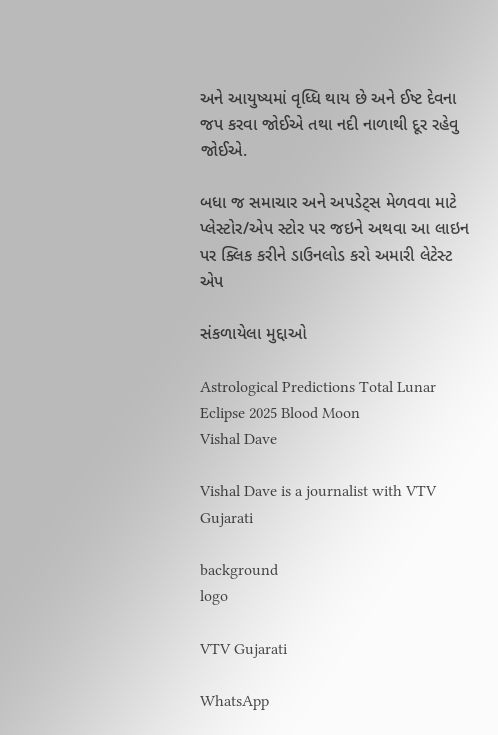અને આયુષ્યમાં વૃધ્ધિ થાય છે અને ઈષ્ટ દેવના જપ કરવા જોઈએ તથા નદી નાળાથી દૂર રહેવુ જોઈએ.

બધા જ સમાચાર અને અપડેટ્સ મેળવવા માટે પ્લેસ્ટોર/એપ સ્ટોર પર જઇને અથવા આ લાઇન પર ક્લિક કરીને ડાઉનલોડ કરો અમારી લેટેસ્ટ એપ

સંકળાયેલા મુદ્દાઓ

Astrological Predictions Total Lunar Eclipse 2025 Blood Moon
Vishal Dave

Vishal Dave is a journalist with VTV Gujarati

background
logo

VTV Gujarati

WhatsApp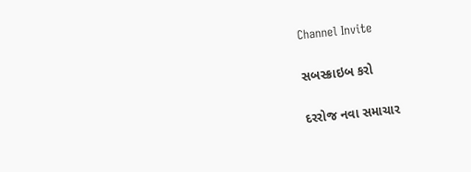Channel Invite

સબસ્ક્રાઇબ કરો

દરરોજ નવા સમાચાર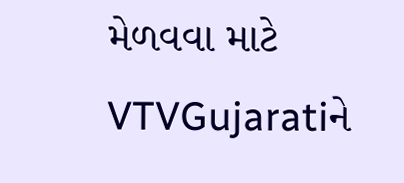મેળવવા માટે VTVGujaratiને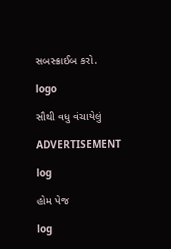સબસ્ક્રાઈબ કરો.

logo

સૌથી વધુ વંચાયેલું

ADVERTISEMENT

log

હોમ પેજ

log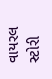વાયરલ સ્ટોરી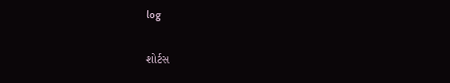log

શોર્ટસ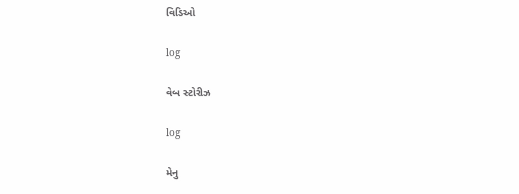વિડિઓ

log

વેબ સ્ટોરીઝ

log

મેનુ